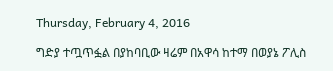Thursday, February 4, 2016

ግድያ ተጧጥፏል በያከባቢው ዛሬም በአዋሳ ከተማ በወያኔ ፖሊስ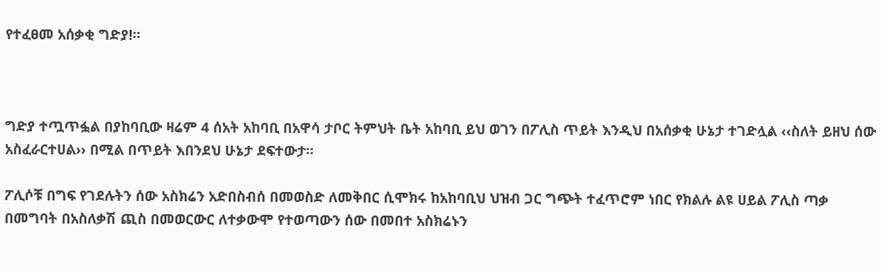የተፈፀመ አሰቃቂ ግድያ!፡፡



ግድያ ተጧጥፏል በያከባቢው ዛሬም 4 ሰአት አከባቢ በአዋሳ ታቦር ትምህት ቤት አከባቢ ይህ ወገን በፖሊስ ጥይት እንዲህ በአሰቃቂ ሁኔታ ተገድሏል ‹‹ስለት ይዘህ ሰው አስፈራርተሀል›› በሚል በጥይት እበንደህ ሁኔታ ደፍተውታ፡፡

ፖሊሶቹ በግፍ የገደሉትን ሰው አስክሬን አድበስብሰ በመወስድ ለመቅበር ሲሞክሩ ከአከባቢህ ህዝብ ጋር ግጭት ተፈጥሮም ነበር የክልሉ ልዩ ሀይል ፖሊስ ጣቃ በመግባት በአስለቃሽ ጪስ በመወርውር ለተቃውሞ የተወጣውን ሰው በመበተ አስክሬኑን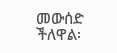መውሰድ ችለዋል፡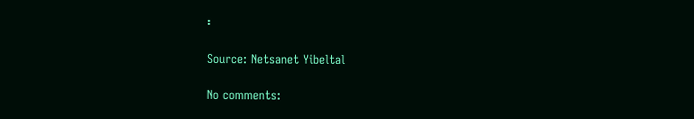፡

Source: Netsanet Yibeltal

No comments: